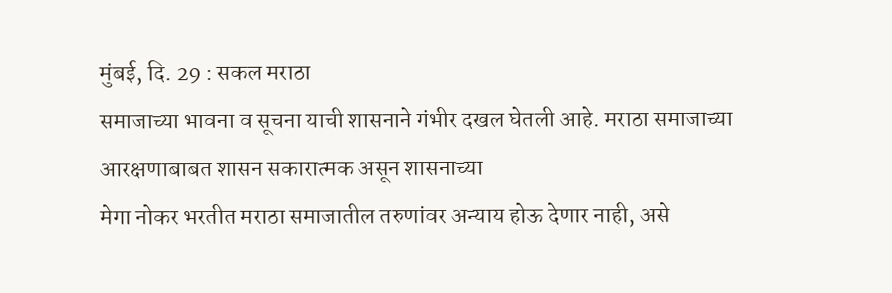मुंबई, दि. 29 : सकल मराठा
समाजाच्या भावना व सूचना याची शासनाने गंभीर दखल घेतली आहे. मराठा समाजाच्या
आरक्षणाबाबत शासन सकारात्मक असून शासनाच्या
मेगा नोकर भरतीत मराठा समाजातील तरुणांवर अन्याय होऊ देणार नाही, असे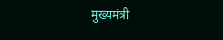मुख्यमंत्री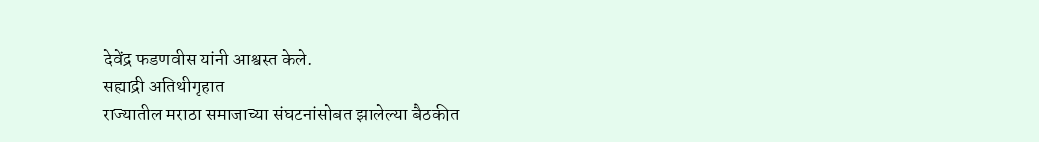देवेंद्र फडणवीस यांनी आश्वस्त केले.
सह्याद्री अतिथीगृहात
राज्यातील मराठा समाजाच्या संघटनांसोबत झालेल्या बैठकीत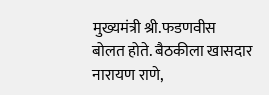मुख्यमंत्री श्री.फडणवीस
बोलत होते. बैठकीला खासदार नारायण राणे,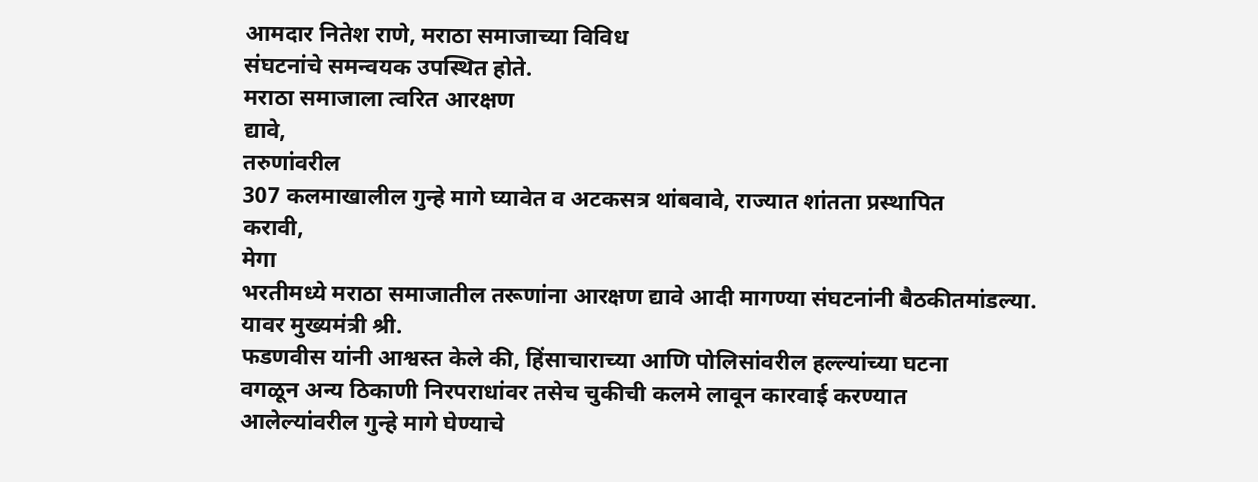आमदार नितेश राणे, मराठा समाजाच्या विविध
संघटनांचे समन्वयक उपस्थित होते.
मराठा समाजाला त्वरित आरक्षण
द्यावे,
तरुणांवरील
307 कलमाखालील गुन्हे मागे घ्यावेत व अटकसत्र थांबवावे, राज्यात शांतता प्रस्थापित
करावी,
मेगा
भरतीमध्ये मराठा समाजातील तरूणांना आरक्षण द्यावे आदी मागण्या संघटनांनी बैठकीतमांडल्या.
यावर मुख्यमंत्री श्री.
फडणवीस यांनी आश्वस्त केले की, हिंसाचाराच्या आणि पोलिसांवरील हल्ल्यांच्या घटना
वगळून अन्य ठिकाणी निरपराधांवर तसेच चुकीची कलमे लावून कारवाई करण्यात
आलेल्यांवरील गुन्हे मागे घेण्याचे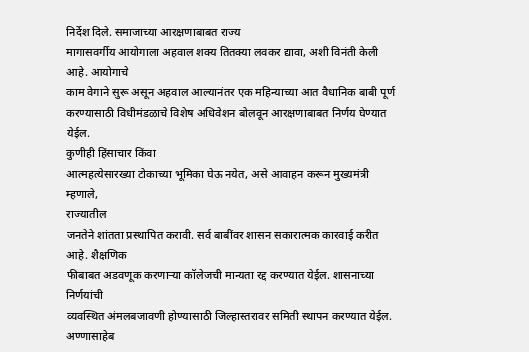निर्देश दिले. समाजाच्या आरक्षणाबाबत राज्य
मागासवर्गीय आयोगाला अहवाल शक्य तितक्या लवकर द्यावा, अशी विनंती केली आहे. आयोगाचे
काम वेगाने सुरू असून अहवाल आल्यानंतर एक महिन्याच्या आत वैधानिक बाबी पूर्ण
करण्यासाठी विधीमंडळाचे विशेष अधिवेशन बोलवून आरक्षणाबाबत निर्णय घेण्यात येईल.
कुणीही हिंसाचार किंवा
आत्महत्येसारख्या टोकाच्या भूमिका घेऊ नयेत, असे आवाहन करून मुख्यमंत्री
म्हणाले,
राज्यातील
जनतेने शांतता प्रस्थापित करावी. सर्व बाबींवर शासन सकारात्मक कारवाई करीत आहे. शैक्षणिक
फीबाबत अडवणूक करणाऱ्या कॉलेजची मान्यता रद्द करण्यात येईल. शासनाच्या निर्णयांची
व्यवस्थित अंमलबजावणी होण्यासाठी जिल्हास्तरावर समिती स्थापन करण्यात येईल.
अण्णासाहेब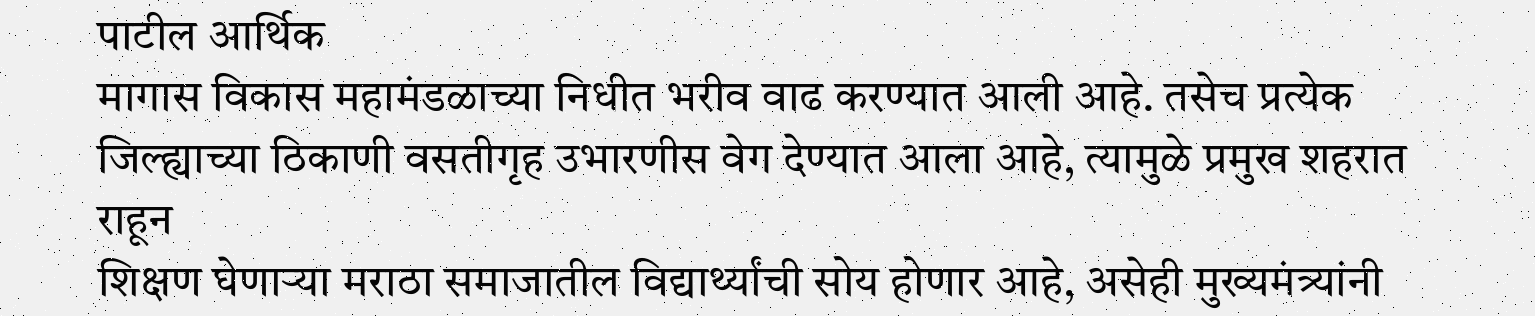पाटील आर्थिक
मागास विकास महामंडळाच्या निधीत भरीव वाढ करण्यात आली आहे. तसेच प्रत्येक
जिल्ह्याच्या ठिकाणी वसतीगृह उभारणीस वेग देण्यात आला आहे, त्यामुळे प्रमुख शहरात राहून
शिक्षण घेणाऱ्या मराठा समाजातील विद्यार्थ्यांची सोय होणार आहे, असेही मुख्यमंत्र्यांनी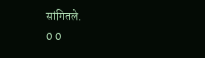सांगितले.
0 0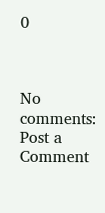0



No comments:
Post a Comment